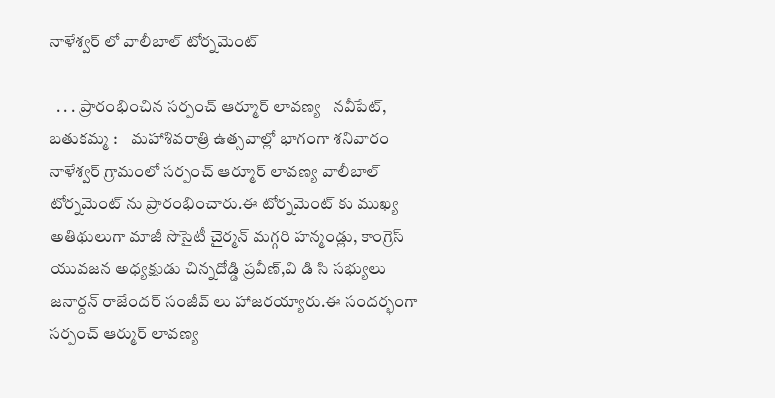నాళేశ్వర్ లో వాలీబాల్ టోర్నమెంట్

  . . . ప్రారంభించిన సర్పంచ్ ఆర్మూర్ లావణ్య   నవీపేట్, బతుకమ్మ :    మహాశివరాత్రి ఉత్సవాల్లో భాగంగా శనివారం నాళేశ్వర్ గ్రామంలో సర్పంచ్ ఆర్మూర్ లావణ్య వాలీబాల్ టోర్నమెంట్ ను ప్రారంభించారు.ఈ టోర్నమెంట్ కు ముఖ్య అతిథులుగా మాజీ సొసైటీ చైర్మన్ మగ్గరి హన్మండ్లు, కాంగ్రెస్ యువజన అధ్యక్షుడు చిన్నదోడ్డి ప్రవీణ్,వి డి సి సభ్యులు జనార్దన్ రాజేందర్ సంజీవ్ లు హాజరయ్యారు.ఈ సందర్భంగా సర్పంచ్ ఆర్ముర్ లావణ్య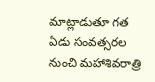మాట్లాడుతూ గత ఏడు సంవత్సరల నుంచి మహాశివరాత్రి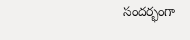సందర్భంగా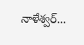నాళేశ్వర్...